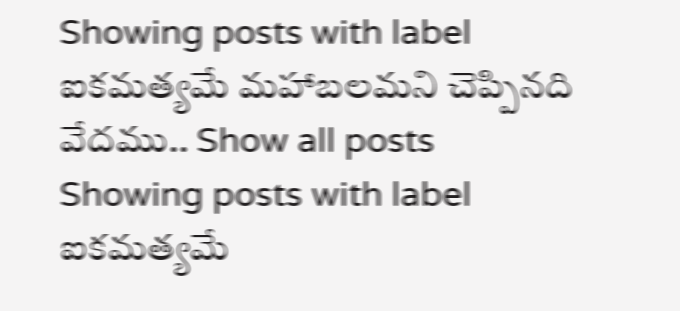Showing posts with label ఐకమత్యమే మహాబలమని చెప్పినది వేదము.. Show all posts
Showing posts with label ఐకమత్యమే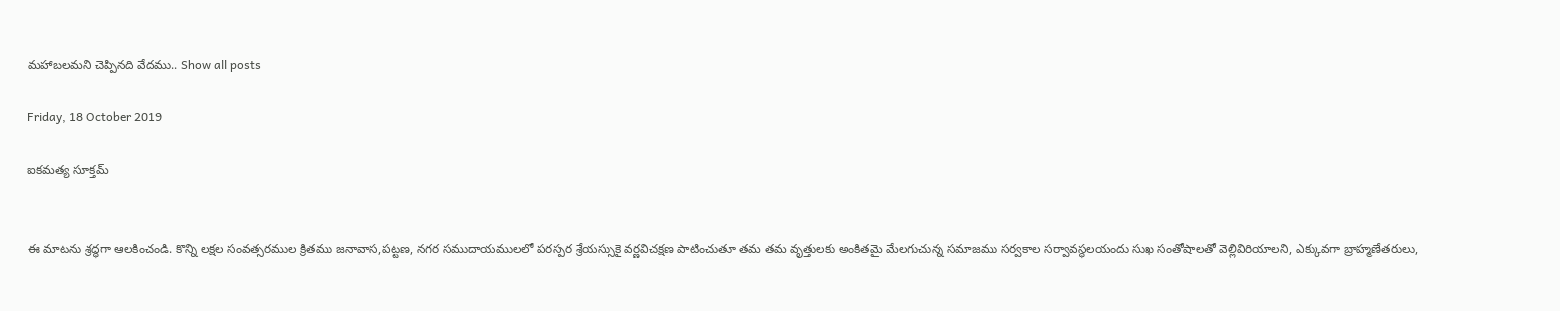మహాబలమని చెప్పినది వేదము.. Show all posts

Friday, 18 October 2019

ఐకమత్య సూక్తమ్


ఈ మాటను శ్రద్ధగా ఆలకించండి. కొన్ని లక్షల సంవత్సరముల క్రితము జనావాస,పట్టణ, నగర సముదాయములలో పరస్పర శ్రేయస్సుకై వర్ణవిచక్షణ పాటించుతూ తమ తమ వృత్తులకు అంకితమై మేలగుచున్న సమాజము సర్వకాల సర్వావస్థలయందు సుఖ సంతోషాలతో వెల్లివిరియాలని, ఎక్కువగా బ్రాహ్మణేతరులు,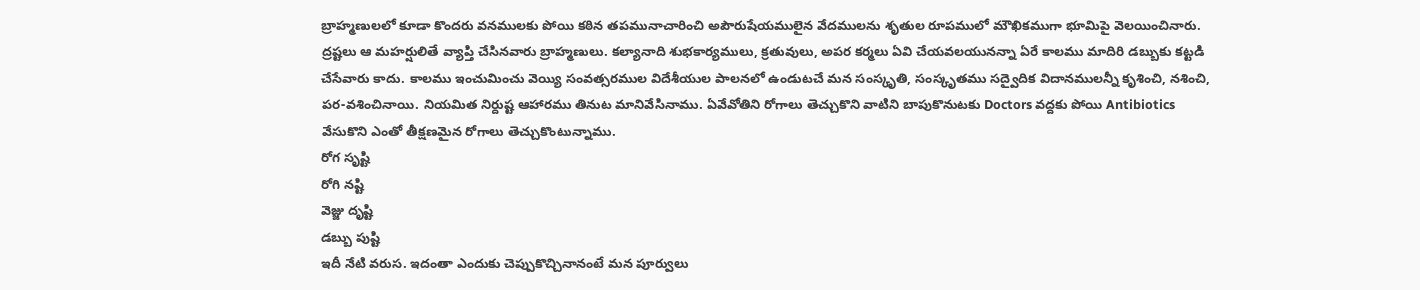బ్రాహ్మణులలో కూడా కొందరు వనములకు పోయి కఠిన తపమునాచారించి అపౌరుషేయములైన వేదములను శృతుల రూపములో మౌఖికముగా భూమిపై వెలయించినారు. ద్రష్టలు ఆ మహర్షులితే వ్యాప్తి చేసినవారు బ్రాహ్మణులు. కల్యానాది శుభకార్యములు, క్రతువులు, అపర కర్మలు ఏవి చేయవలయునన్నా ఏరే కాలము మాదిరి డబ్బుకు కట్టడి చేసేవారు కాదు. కాలము ఇంచుమించు వెయ్యి సంవత్సరముల విదేశీయుల పాలనలో ఉండుటచే మన సంస్కృతి, సంస్కృతము సద్వైదిక విదానములన్నీ కృశించి, నశించి, పర-వశించినాయి. నియమిత నిర్దుష్ట ఆహారము తినుట మానివేసినాము. ఏవేవోతిని రోగాలు తెచ్చుకొని వాటిని బాపుకొనుటకు Doctors వద్దకు పోయి Antibiotics వేసుకొని ఎంతో తీక్షణమైన రోగాలు తెచ్చుకొంటున్నాము.
రోగ సృష్టి
రోగి నష్టి
వెజ్జు దృష్టి
డబ్బు పుష్టి
ఇదీ నేటి వరుస. ఇదంతా ఎందుకు చెప్పుకొచ్చినానంటే మన పూర్వులు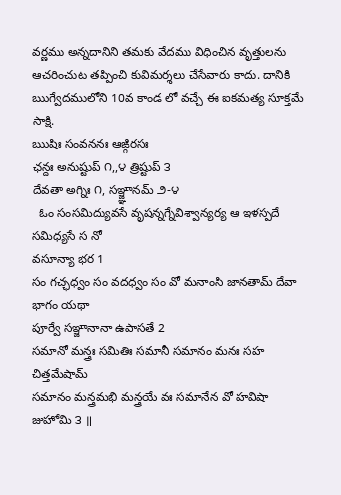వర్ణము అన్నదానిని తమకు వేదము విధించిన వృత్తులను ఆచరించుట తప్పించి కువిమర్శలు చేసేవారు కాదు. దానికి ఋగ్వేదములోని 10వ కాండ లో వచ్చే ఈ ఐకమత్య సూక్తమే సాక్షి.
ఋషిః సంవననః ఆఙ్గిరసః
ఛన్దః అనుష్టుప్ ౧,,౪ త్రిష్టుప్ ౩
దేవతా అగ్నిః ౧, సఞ్జ్ఞానమ్ ౨-౪
  ఓం సంసమిద్యువసే వృషన్నగ్నేవిశ్వాన్యర్య ఆ ఇళస్పదే సమిధ్యసే స నో
వసూన్యా భర 1
సం గచ్ఛధ్వం సం వదధ్వం సం వో మనాంసి జానతామ్ దేవా భాగం యథా
పూర్వే సఞ్జానానా ఉపాసతే 2
సమానో మన్త్రః సమితిః సమానీ సమానం మనః సహ చిత్తమేషామ్
సమానం మన్త్రమభి మన్త్రయే వః సమానేన వో హవిషా జుహోమి ౩ ॥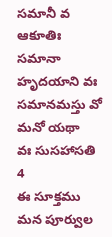సమానీ వ ఆకూతిః సమానా హృదయాని వః సమానమస్తు వో మనో యథా
వః సుసహాసతి 4
ఈ సూక్తము మన పూర్వుల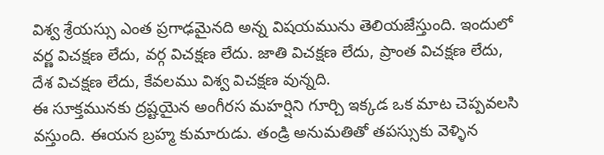విశ్వ శ్రేయస్సు ఎంత ప్రగాఢమైనది అన్న విషయమును తెలియజేస్తుంది. ఇందులో వర్ణ విచక్షణ లేదు, వర్గ విచక్షణ లేదు. జాతి విచక్షణ లేదు, ప్రాంత విచక్షణ లేదు, దేశ విచక్షణ లేదు, కేవలము విశ్వ విచక్షణ వున్నది.
ఈ సూక్తమునకు ద్రష్టయైన అంగీరస మహర్షిని గూర్చి ఇక్కడ ఒక మాట చెప్పవలసి వస్తుంది. ఈయన బ్రహ్మ కుమారుడు. తండ్రి అనుమతితో తపస్సుకు వెళ్ళిన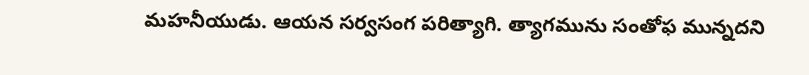మహనీయుడు. ఆయన సర్వసంగ పరిత్యాగి. త్యాగమును సంతోఫ మున్నదని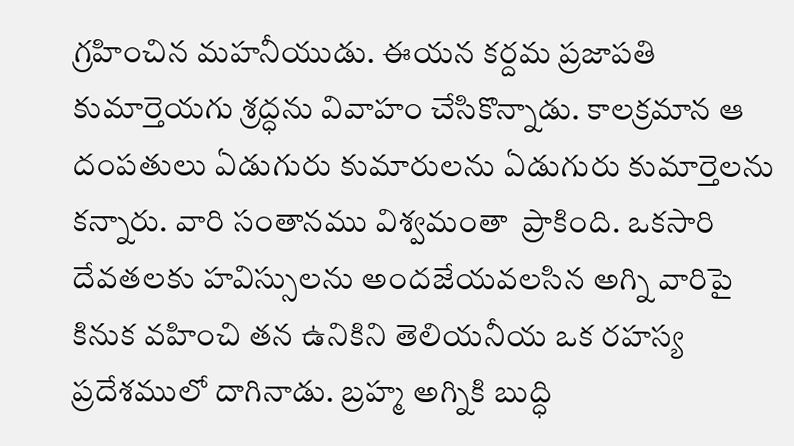గ్రహించిన మహనీయుడు. ఈయన కర్దమ ప్రజాపతి కుమార్తెయగు శ్రద్ధను వివాహం చేసికొన్నాడు. కాలక్రమాన ఆ దంపతులు ఏడుగురు కుమారులను ఏడుగురు కుమార్తెలను కన్నారు. వారి సంతానము విశ్వమంతా  ప్రాకింది. ఒకసారి దేవతలకు హవిస్సులను అందజేయవలసిన అగ్ని వారిపై కినుక వహించి తన ఉనికిని తెలియనీయ ఒక రహస్య ప్రదేశములో దాగినాడు. బ్రహ్మ అగ్నికి బుద్ధి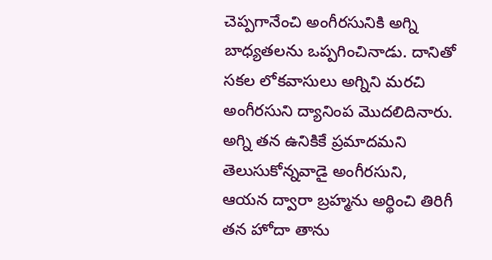చెప్పగానేంచి అంగీరసునికి అగ్ని బాధ్యతలను ఒప్పగించినాడు. దానితో సకల లోకవాసులు అగ్నిని మరచి అంగీరసుని ద్యానింప మొదలిదినారు. అగ్ని తన ఉనికికే ప్రమాదమని తెలుసుకోన్నవాడై అంగీరసుని, ఆయన ద్వారా బ్రహ్మను అర్థించి తిరిగీ తన హోదా తాను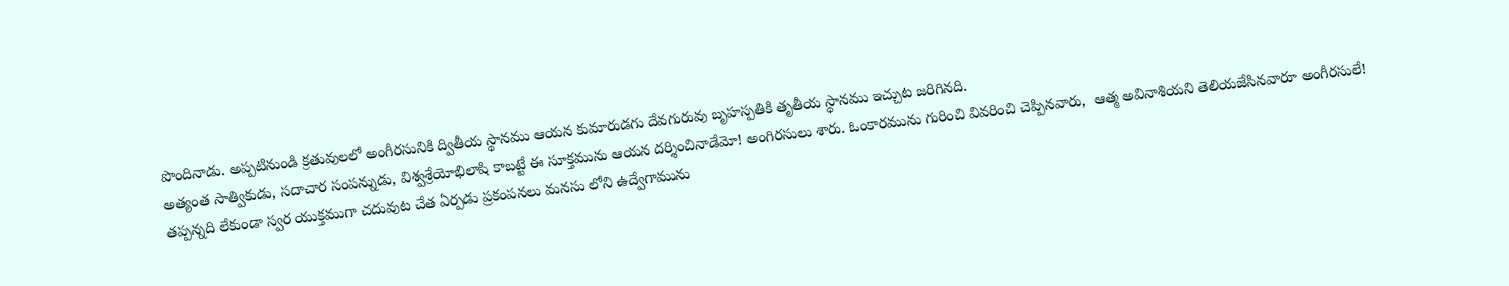పొందినాడు. అప్పటినుండి క్రతువులలో అంగీరసునికి ద్వితీయ స్థానము ఆయన కుమారుడగు దేవగురువు బృహస్పతికి తృతీయ స్థానము ఇచ్చుట జరిగినది.
అత్యంత సాత్వికుడు, సదాచార సంపన్నుడు, విశ్వశ్రేయోభిలాషి కాబట్టే ఈ సూక్తమును ఆయన దర్శించినాడేమో! అంగిరసులు శారు. ఓంకారమును గురించి వివరించి చెప్పినవారు,  ఆత్మ అవినాశియని తెలియజేసినవారూ అంగీరసులే!
తప్పన్నది లేకుండా స్వర యుక్తముగా చదువుట చేత ఏర్పడు ప్రకంపనలు మనసు లోని ఉద్వేగామును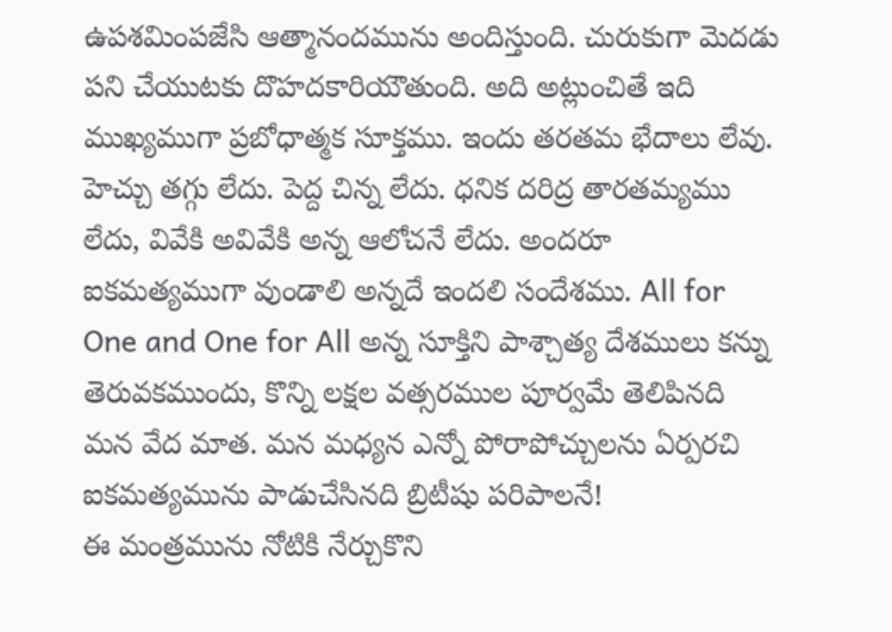ఉపశమింపజేసి ఆత్మానందమును అందిస్తుంది. చురుకుగా మెదడు పని చేయుటకు దొహదకారియౌతుంది. అది అట్లుంచితే ఇది ముఖ్యముగా ప్రబోధాత్మక సూక్తము. ఇందు తరతమ భేదాలు లేవు. హెచ్చు తగ్గు లేదు. పెద్ద చిన్న లేదు. ధనిక దరిద్ర తారతమ్యము లేదు, వివేకి అవివేకి అన్న ఆలోచనే లేదు. అందరూ ఐకమత్యముగా వుండాలి అన్నదే ఇందలి సందేశము. All for One and One for All అన్న సూక్తిని పాశ్చాత్య దేశములు కన్ను తెరువకముందు, కొన్ని లక్షల వత్సరముల పూర్వమే తెలిపినది మన వేద మాత. మన మధ్యన ఎన్నో పోరాపోచ్చులను ఏర్పరచి ఐకమత్యమును పాడుచేసినది బ్రిటీషు పరిపాలనే!
ఈ మంత్రమును నోటికి నేర్చుకొని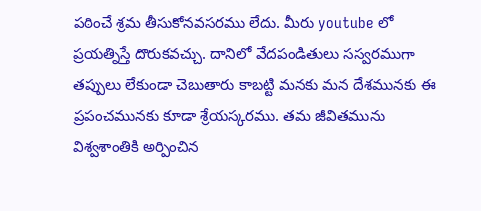పఠించే శ్రమ తీసుకోనవసరము లేదు. మీరు youtube లో ప్రయత్నిస్తే దొరుకవచ్చు. దానిలో వేదపండితులు సస్వరముగా తప్పులు లేకుండా చెబుతారు కాబట్టి మనకు మన దేశమునకు ఈ ప్రపంచమునకు కూడా శ్రేయస్కరము. తమ జీవితమును విశ్వశాంతికి అర్పించిన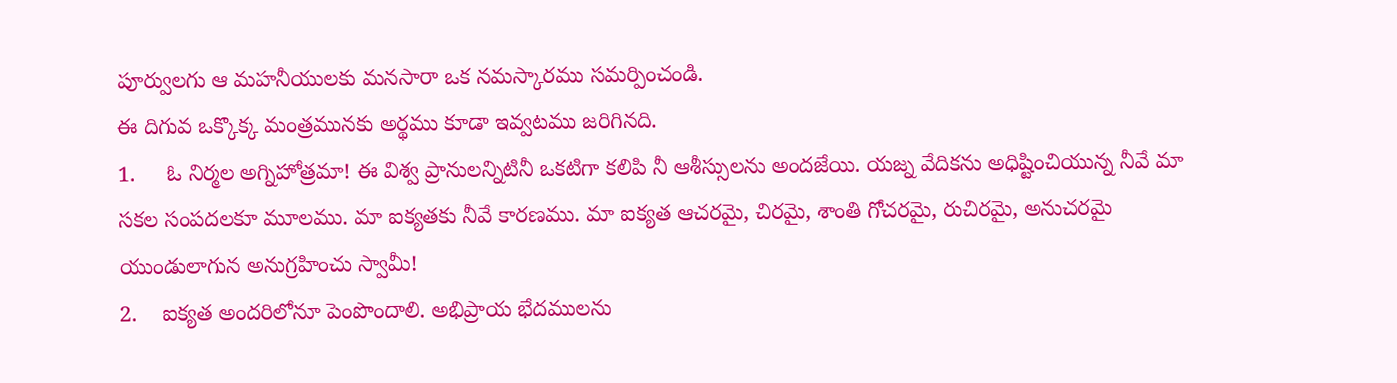పూర్వులగు ఆ మహనీయులకు మనసారా ఒక నమస్కారము సమర్పించండి.
ఈ దిగువ ఒక్కొక్క మంత్రమునకు అర్థము కూడా ఇవ్వటము జరిగినది.
1.     ఓ నిర్మల అగ్నిహోత్రమా! ఈ విశ్వ ప్రానులన్నిటినీ ఒకటిగా కలిపి నీ ఆశీస్సులను అందజేయి. యజ్న వేదికను అధిష్టించియున్న నీవే మా సకల సంపదలకూ మూలము. మా ఐక్యతకు నీవే కారణము. మా ఐక్యత ఆచరమై, చిరమై, శాంతి గోచరమై, రుచిరమై, అనుచరమై యుండులాగున అనుగ్రహించు స్వామీ!
2.    ఐక్యత అందరిలోనూ పెంపొందాలి. అభిప్రాయ భేదములను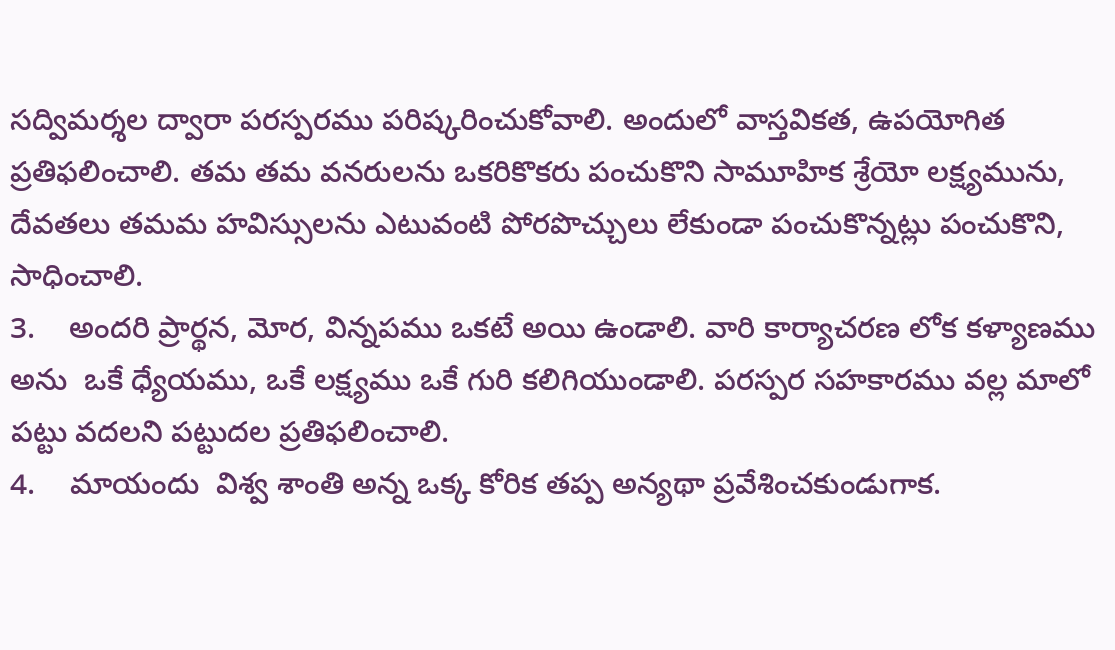సద్విమర్శల ద్వారా పరస్పరము పరిష్కరించుకోవాలి. అందులో వాస్తవికత, ఉపయోగిత ప్రతిఫలించాలి. తమ తమ వనరులను ఒకరికొకరు పంచుకొని సామూహిక శ్రేయో లక్ష్యమును, దేవతలు తమమ హవిస్సులను ఎటువంటి పోరపొచ్చులు లేకుండా పంచుకొన్నట్లు పంచుకొని, సాధించాలి.
3.    అందరి ప్రార్థన, మోర, విన్నపము ఒకటే అయి ఉండాలి. వారి కార్యాచరణ లోక కళ్యాణము అను  ఒకే ధ్యేయము, ఒకే లక్ష్యము ఒకే గురి కలిగియుండాలి. పరస్పర సహకారము వల్ల మాలో పట్టు వదలని పట్టుదల ప్రతిఫలించాలి.
4.    మాయందు  విశ్వ శాంతి అన్న ఒక్క కోరిక తప్ప అన్యథా ప్రవేశించకుండుగాక.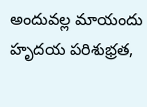అందువల్ల మాయందు హృదయ పరిశుభ్రత,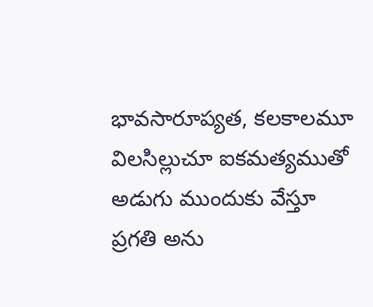భావసారూప్యత, కలకాలమూ విలసిల్లుచూ ఐకమత్యముతో అడుగు ముందుకు వేస్తూ ప్రగతి అను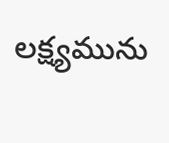లక్ష్యమును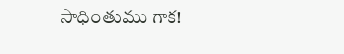సాధింతుము గాక!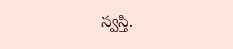స్వస్తి.